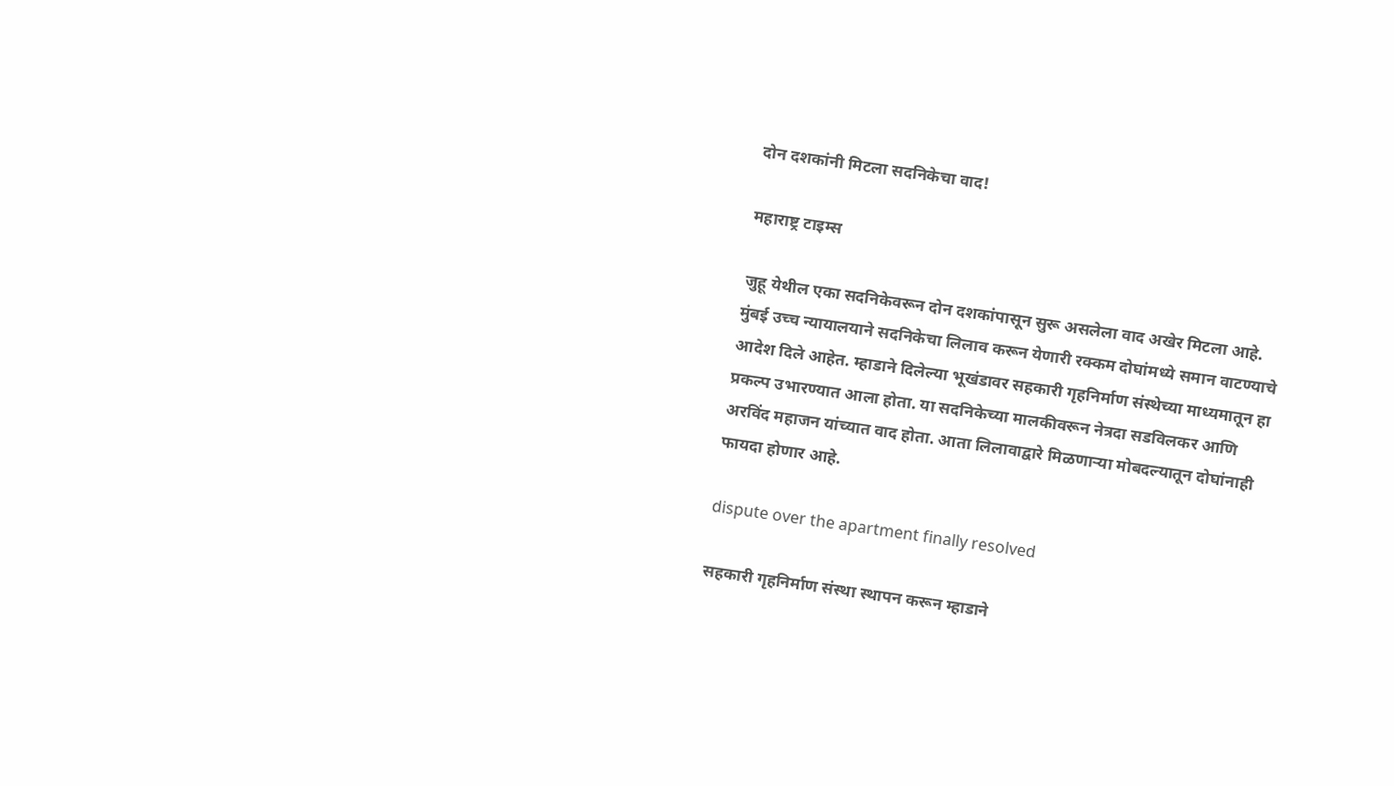दोन दशकांनी मिटला सदनिकेचा वाद!

महाराष्ट्र टाइम्स

जुहू येथील एका सदनिकेवरून दोन दशकांपासून सुरू असलेला वाद अखेर मिटला आहे. मुंबई उच्च न्यायालयाने सदनिकेचा लिलाव करून येणारी रक्कम दोघांमध्ये समान वाटण्याचे आदेश दिले आहेत. म्हाडाने दिलेल्या भूखंडावर सहकारी गृहनिर्माण संस्थेच्या माध्यमातून हा प्रकल्प उभारण्यात आला होता. या सदनिकेच्या मालकीवरून नेत्रदा सडविलकर आणि अरविंद महाजन यांच्यात वाद होता. आता लिलावाद्वारे मिळणाऱ्या मोबदल्यातून दोघांनाही फायदा होणार आहे.

dispute over the apartment finally resolved

सहकारी गृहनिर्माण संस्था स्थापन करून म्हाडाने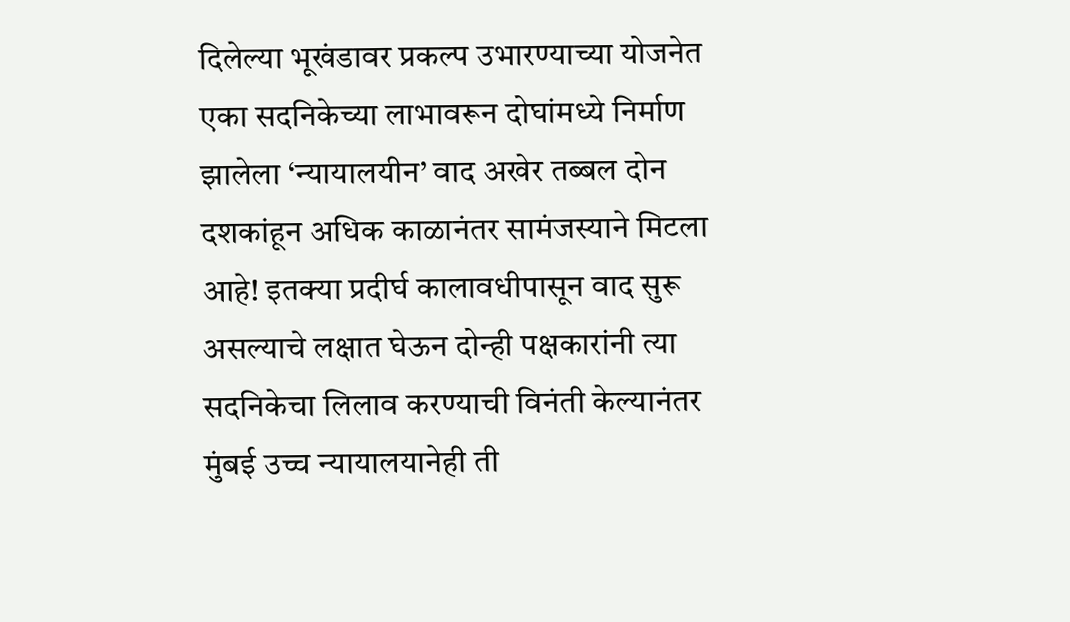दिलेल्या भूखंडावर प्रकल्प उभारण्याच्या योजनेत एका सदनिकेच्या लाभावरून दोघांमध्ये निर्माण झालेला ‘न्यायालयीन’ वाद अखेर तब्बल दोन दशकांहून अधिक काळानंतर सामंजस्याने मिटला आहे! इतक्या प्रदीर्घ कालावधीपासून वाद सुरू असल्याचे लक्षात घेऊन दोन्ही पक्षकारांनी त्या सदनिकेचा लिलाव करण्याची विनंती केल्यानंतर मुंबई उच्च न्यायालयानेही ती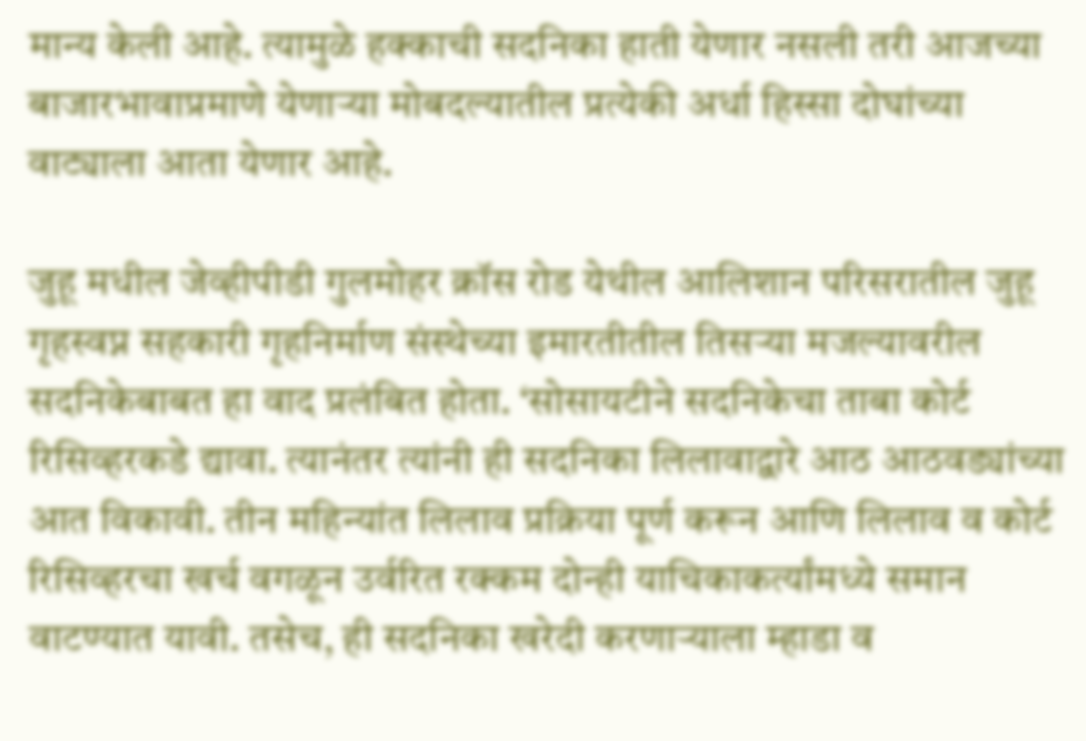मान्य केली आहे. त्यामुळे हक्काची सदनिका हाती येणार नसली तरी आजच्या बाजारभावाप्रमाणे येणाऱ्या मोबदल्यातील प्रत्येकी अर्धा हिस्सा दोघांच्या वाट्याला आता येणार आहे.

जुहू मधील जेव्हीपीडी गुलमोहर क्रॉस रोड येथील आलिशान परिसरातील जुहू गृहस्वप्न सहकारी गृहनिर्माण संस्थेच्या इमारतीतील तिसऱ्या मजल्यावरील सदनिकेबाबत हा वाद प्रलंबित होता. ‘सोसायटीने सदनिकेचा ताबा कोर्ट रिसिव्हरकडे द्यावा. त्यानंतर त्यांनी ही सदनिका लिलावाद्वारे आठ आठवड्यांच्या आत विकावी. तीन महिन्यांत लिलाव प्रक्रिया पूर्ण करून आणि लिलाव व कोर्ट रिसिव्हरचा खर्च वगळून उर्वरित रक्कम दोन्ही याचिकाकर्त्यांमध्ये समान वाटण्यात यावी. तसेच, ही सदनिका खरेदी करणाऱ्याला म्हाडा व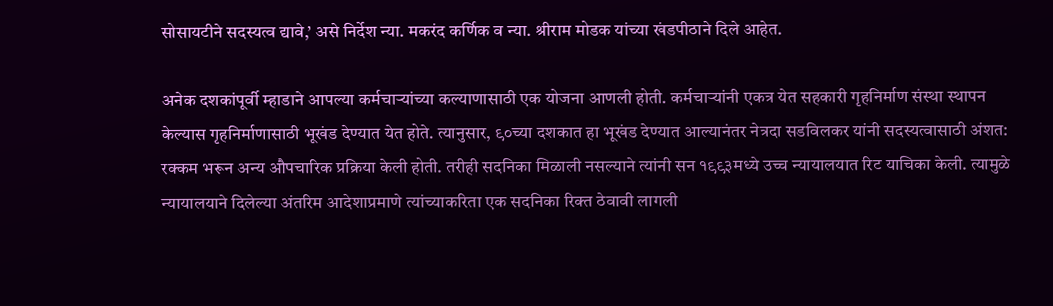सोसायटीने सदस्यत्व द्यावे,’ असे निर्देश न्या. मकरंद कर्णिक व न्या. श्रीराम मोडक यांच्या खंडपीठाने दिले आहेत.

अनेक दशकांपूर्वी म्हाडाने आपल्या कर्मचाऱ्यांच्या कल्याणासाठी एक योजना आणली होती. कर्मचाऱ्यांनी एकत्र येत सहकारी गृहनिर्माण संस्था स्थापन केल्यास गृहनिर्माणासाठी भूखंड देण्यात येत होते. त्यानुसार, ९०च्या दशकात हा भूखंड देण्यात आल्यानंतर नेत्रदा सडविलकर यांनी सदस्यत्वासाठी अंशत: रक्कम भरून अन्य औपचारिक प्रक्रिया केली होती. तरीही सदनिका मिळाली नसल्याने त्यांनी सन १९९३मध्ये उच्च न्यायालयात रिट याचिका केली. त्यामुळे न्यायालयाने दिलेल्या अंतरिम आदेशाप्रमाणे त्यांच्याकरिता एक सदनिका रिक्त ठेवावी लागली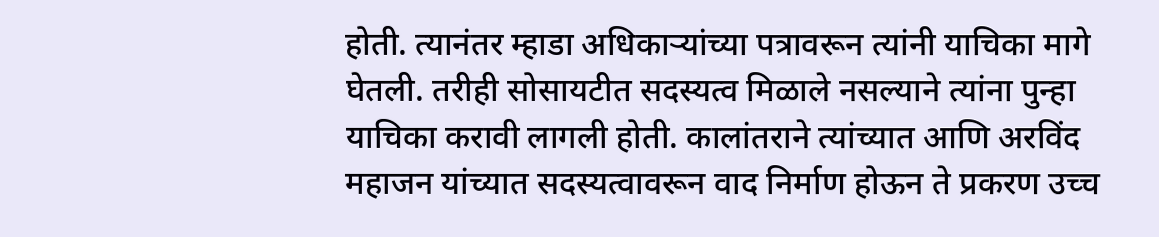होती. त्यानंतर म्हाडा अधिकाऱ्यांच्या पत्रावरून त्यांनी याचिका मागे घेतली. तरीही सोसायटीत सदस्यत्व मिळाले नसल्याने त्यांना पुन्हा याचिका करावी लागली होती. कालांतराने त्यांच्यात आणि अरविंद महाजन यांच्यात सदस्यत्वावरून वाद निर्माण होऊन ते प्रकरण उच्च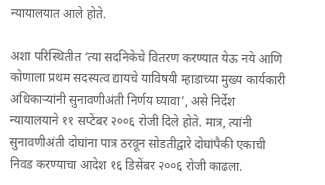न्यायालयात आले होते.

अशा परिस्थितीत ‘त्या सदनिकेचे वितरण करण्यात येऊ नये आणि कोणाला प्रथम सदस्यत्व द्यायचे याविषयी म्हाडाच्या मुख्य कार्यकारी अधिकाऱ्यांनी सुनावणीअंती निर्णय घ्यावा’, असे निर्देश न्यायालयाने ११ सप्टेंबर २००६ रोजी दिले होते. मात्र, त्यांनी सुनावणीअंती दोघांना पात्र ठरवून सोडतीद्वारे दोघांपैकी एकाची निवड करण्याचा आदेश १६ डिसेंबर २००६ रोजी काढला.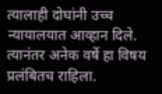त्यालाही दोघांनी उच्च न्यायालयात आव्हान दिले. त्यानंतर अनेक वर्षे हा विषय प्रलंबितच राहिला.